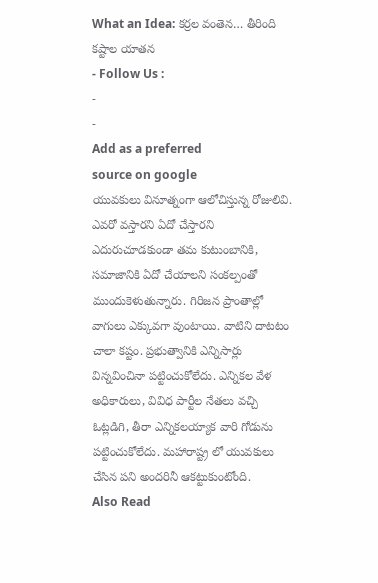What an Idea: కర్రల వంతెన… తీరింది కష్టాల యాతన
- Follow Us :
-
-
Add as a preferred
source on google
యువకులు వినూత్నంగా ఆలోచిస్తున్న రోజులివి. ఎవరో వస్తారని ఏదో చేస్తారని ఎదురుచూడకుండా తమ కుటుంబానికి, సమాజానికి ఏదో చేయాలని సంకల్పంతో ముందుకెళుతున్నారు. గిరిజన ప్రాంతాల్లో వాగులు ఎక్కువగా వుంటాయి. వాటిని దాటటం చాలా కష్టం. ప్రభుత్వానికి ఎన్నిసార్లు విన్నవించినా పట్టించుకోలేదు. ఎన్నికల వేళ అధికారులు, వివిధ పార్టీల నేతలు వచ్చి ఓట్లడిగి, తీరా ఎన్నికలయ్యాక వారి గోడును పట్టించుకోలేదు. మహారాష్ట్ర లో యువకులు చేసిన పని అందరినీ ఆకట్టుకుంటోంది.
Also Read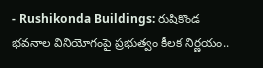- Rushikonda Buildings: రుషికొండ భవనాల వినియోగంపై ప్రభుత్వం కీలక నిర్ణయం..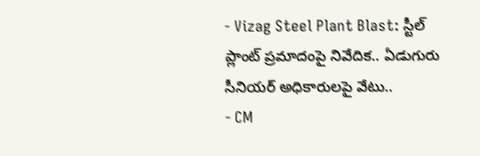- Vizag Steel Plant Blast: స్టీల్ ప్లాంట్ ప్రమాదంపై నివేదిక.. ఏడుగురు సీనియర్ అధికారులపై వేటు..
- CM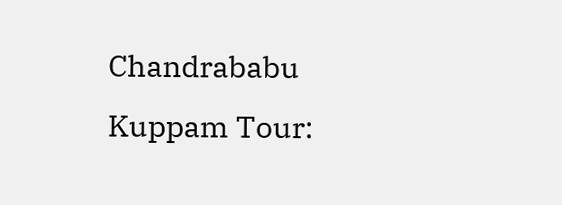Chandrababu Kuppam Tour: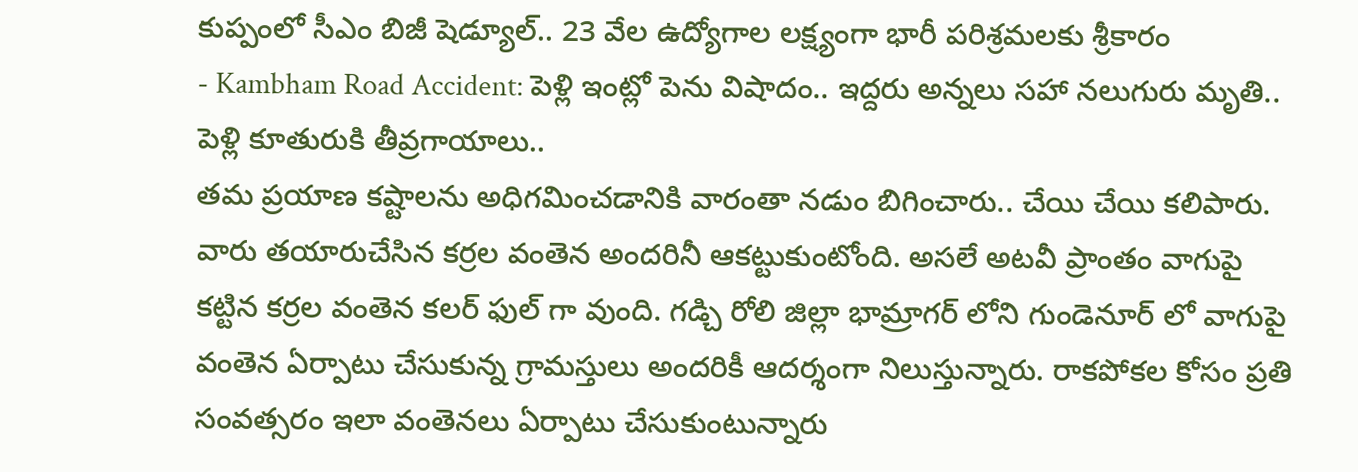కుప్పంలో సీఎం బిజీ షెడ్యూల్.. 23 వేల ఉద్యోగాల లక్ష్యంగా భారీ పరిశ్రమలకు శ్రీకారం
- Kambham Road Accident: పెళ్లి ఇంట్లో పెను విషాదం.. ఇద్దరు అన్నలు సహా నలుగురు మృతి.. పెళ్లి కూతురుకి తీవ్రగాయాలు..
తమ ప్రయాణ కష్టాలను అధిగమించడానికి వారంతా నడుం బిగించారు.. చేయి చేయి కలిపారు. వారు తయారుచేసిన కర్రల వంతెన అందరినీ ఆకట్టుకుంటోంది. అసలే అటవీ ప్రాంతం వాగుపై కట్టిన కర్రల వంతెన కలర్ ఫుల్ గా వుంది. గడ్చి రోలి జిల్లా భామ్రాగర్ లోని గుండెనూర్ లో వాగుపై వంతెన ఏర్పాటు చేసుకున్న గ్రామస్తులు అందరికీ ఆదర్శంగా నిలుస్తున్నారు. రాకపోకల కోసం ప్రతి సంవత్సరం ఇలా వంతెనలు ఏర్పాటు చేసుకుంటున్నారు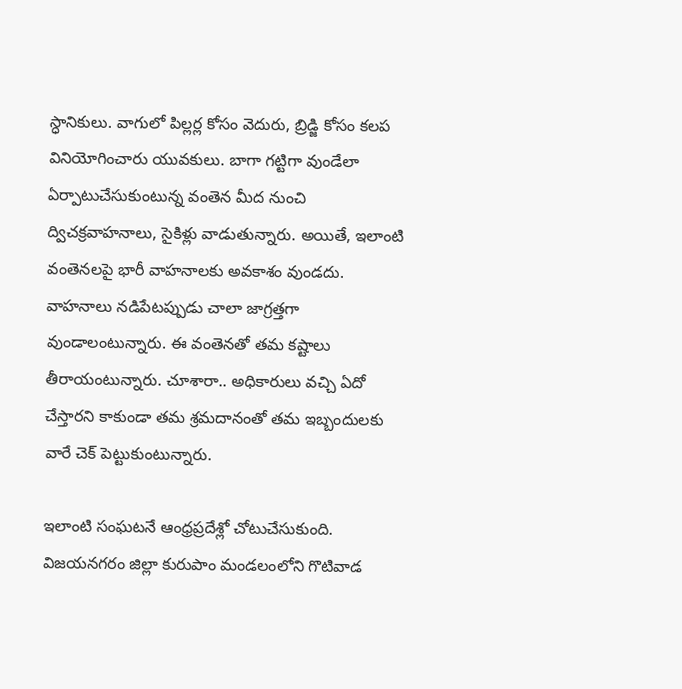స్ధానికులు. వాగులో పిల్లర్ల కోసం వెదురు, బ్రిడ్జి కోసం కలప వినియోగించారు యువకులు. బాగా గట్టిగా వుండేలా ఏర్పాటుచేసుకుంటున్న వంతెన మీద నుంచి ద్విచక్రవాహనాలు, సైకిళ్లు వాడుతున్నారు. అయితే, ఇలాంటి వంతెనలపై భారీ వాహనాలకు అవకాశం వుండదు. వాహనాలు నడిపేటప్పుడు చాలా జాగ్రత్తగా వుండాలంటున్నారు. ఈ వంతెనతో తమ కష్టాలు తీరాయంటున్నారు. చూశారా.. అధికారులు వచ్చి ఏదో చేస్తారని కాకుండా తమ శ్రమదానంతో తమ ఇబ్బందులకు వారే చెక్ పెట్టుకుంటున్నారు.

ఇలాంటి సంఘటనే ఆంధ్రప్రదేశ్లో చోటుచేసుకుంది. విజయనగరం జిల్లా కురుపాం మండలంలోని గొటివాడ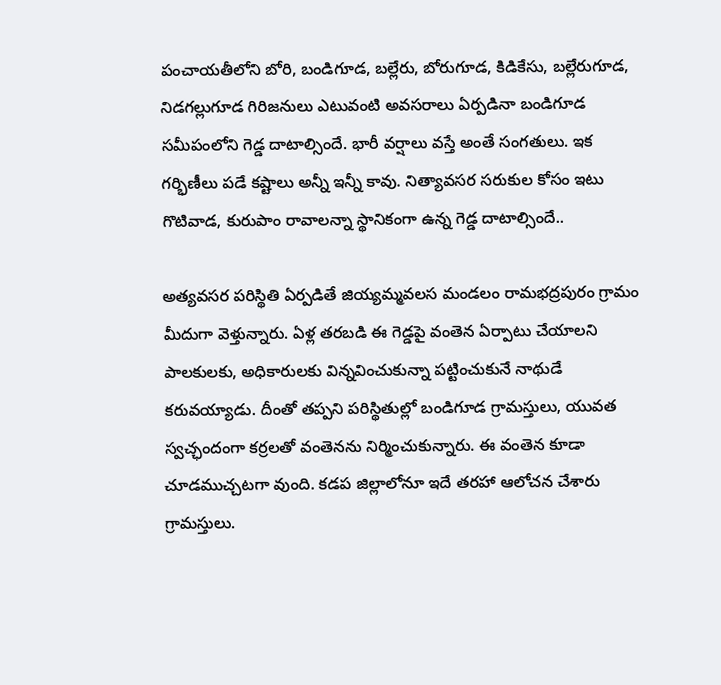పంచాయతీలోని బోరి, బండిగూడ, బల్లేరు, బోరుగూడ, కిడికేసు, బల్లేరుగూడ, నిడగల్లుగూడ గిరిజనులు ఎటువంటి అవసరాలు ఏర్పడినా బండిగూడ సమీపంలోని గెడ్డ దాటాల్సిందే. భారీ వర్షాలు వస్తే అంతే సంగతులు. ఇక గర్భిణీలు పడే కష్టాలు అన్నీ ఇన్నీ కావు. నిత్యావసర సరుకుల కోసం ఇటు గొటివాడ, కురుపాం రావాలన్నా స్థానికంగా ఉన్న గెడ్డ దాటాల్సిందే..

అత్యవసర పరిస్థితి ఏర్పడితే జియ్యమ్మవలస మండలం రామభద్రపురం గ్రామం మీదుగా వెళ్తున్నారు. ఏళ్ల తరబడి ఈ గెడ్డపై వంతెన ఏర్పాటు చేయాలని పాలకులకు, అధికారులకు విన్నవించుకున్నా పట్టించుకునే నాథుడే కరువయ్యాడు. దీంతో తప్పని పరిస్థితుల్లో బండిగూడ గ్రామస్తులు, యువత స్వచ్ఛందంగా కర్రలతో వంతెనను నిర్మించుకున్నారు. ఈ వంతెన కూడా చూడముచ్చటగా వుంది. కడప జిల్లాలోనూ ఇదే తరహా ఆలోచన చేశారు గ్రామస్తులు.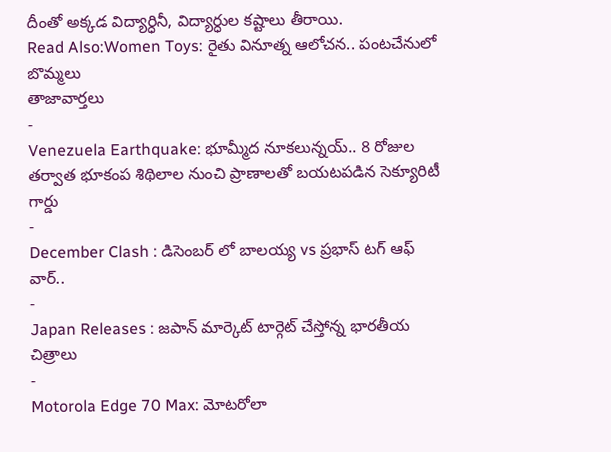దీంతో అక్కడ విద్యార్ధినీ, విద్యార్ధుల కష్టాలు తీరాయి.
Read Also:Women Toys: రైతు వినూత్న ఆలోచన.. పంటచేనులో బొమ్మలు
తాజావార్తలు
-
Venezuela Earthquake: భూమ్మీద నూకలున్నయ్.. 8 రోజుల తర్వాత భూకంప శిథిలాల నుంచి ప్రాణాలతో బయటపడిన సెక్యూరిటీ గార్డు
-
December Clash : డిసెంబర్ లో బాలయ్య vs ప్రభాస్ టగ్ ఆఫ్ వార్..
-
Japan Releases : జపాన్ మార్కెట్ టార్గెట్ చేస్తోన్న భారతీయ చిత్రాలు
-
Motorola Edge 70 Max: మోటరోలా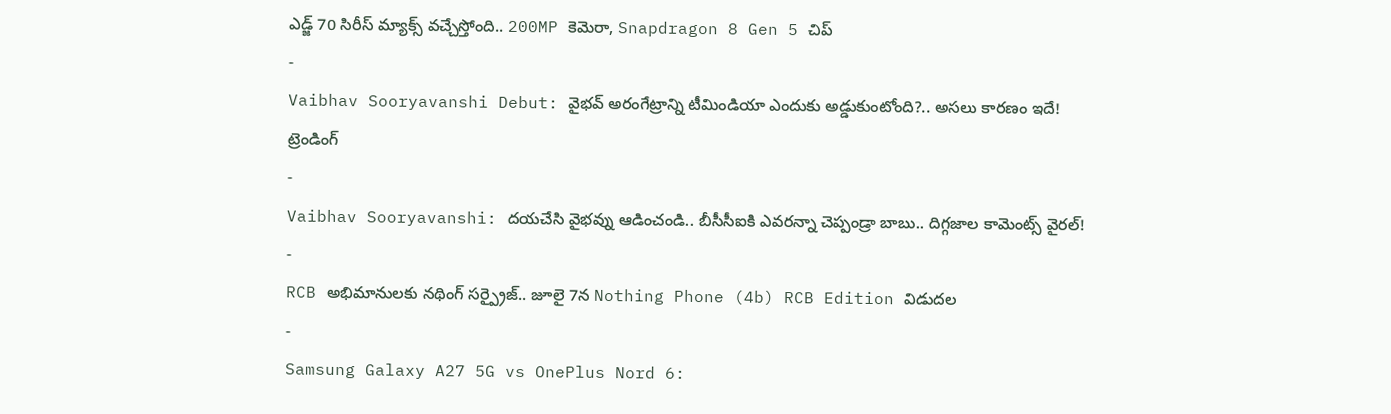ఎడ్జ్ 70 సిరీస్ మ్యాక్స్ వచ్చేస్తోంది.. 200MP కెమెరా, Snapdragon 8 Gen 5 చిప్
-
Vaibhav Sooryavanshi Debut: వైభవ్ అరంగేట్రాన్ని టీమిండియా ఎందుకు అడ్డుకుంటోంది?.. అసలు కారణం ఇదే!
ట్రెండింగ్
-
Vaibhav Sooryavanshi: దయచేసి వైభవ్ను ఆడించండి.. బీసీసీఐకి ఎవరన్నా చెప్పండ్రా బాబు.. దిగ్గజాల కామెంట్స్ వైరల్!
-
RCB అభిమానులకు నథింగ్ సర్ప్రైజ్.. జూలై 7న Nothing Phone (4b) RCB Edition విడుదల
-
Samsung Galaxy A27 5G vs OnePlus Nord 6: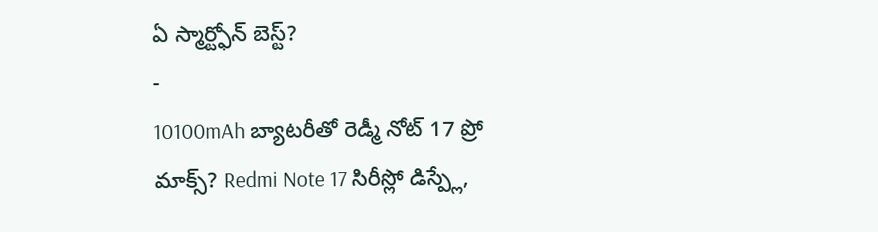ఏ స్మార్ట్ఫోన్ బెస్ట్?
-
10100mAh బ్యాటరీతో రెడ్మీ నోట్ 17 ప్రో మాక్స్? Redmi Note 17 సిరీస్లో డిస్ప్లే,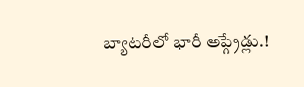బ్యాటరీలో భారీ అప్గ్రేడ్లు.!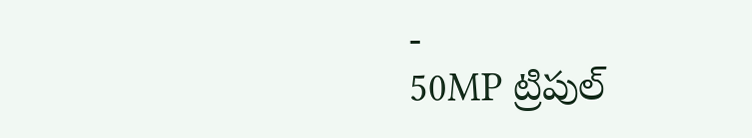-
50MP ట్రిపుల్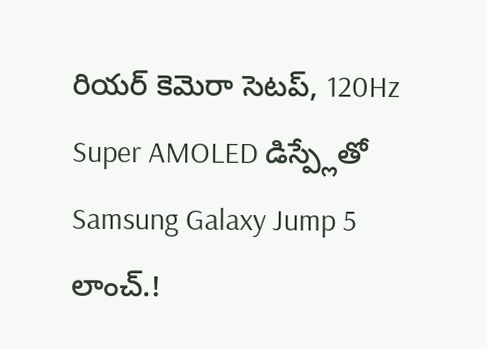రియర్ కెమెరా సెటప్, 120Hz Super AMOLED డిస్ప్లేతో Samsung Galaxy Jump 5 లాంచ్.!